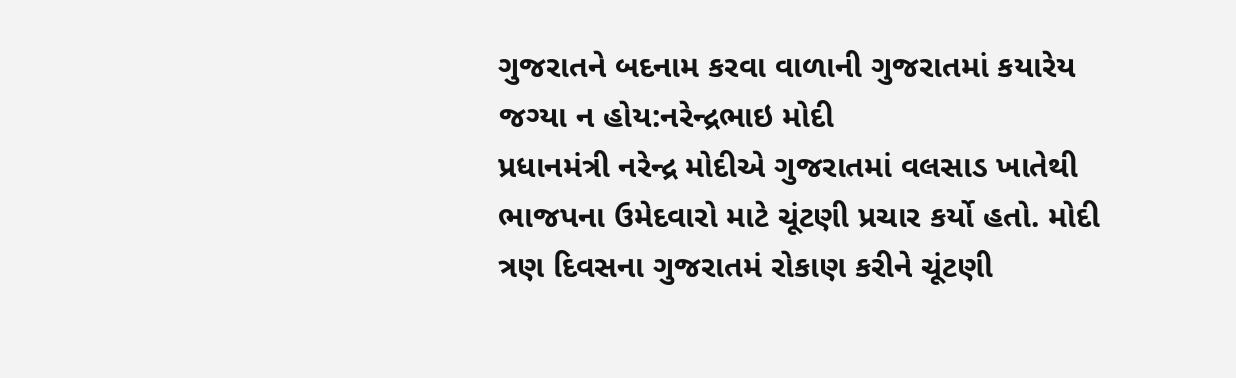ગુજરાતને બદનામ કરવા વાળાની ગુજરાતમાં કયારેય જગ્યા ન હોય:નરેન્દ્રભાઇ મોદી
પ્રધાનમંત્રી નરેન્દ્ર મોદીએ ગુજરાતમાં વલસાડ ખાતેથી ભાજપના ઉમેદવારો માટે ચૂંટણી પ્રચાર કર્યો હતો. મોદી ત્રણ દિવસના ગુજરાતમં રોકાણ કરીને ચૂંટણી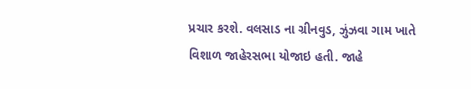પ્રચાર કરશે. વલસાડ ના ગ્રીનવુડ, ઝુંઝવા ગામ ખાતે વિશાળ જાહેરસભા યોજાઇ હતી. જાહે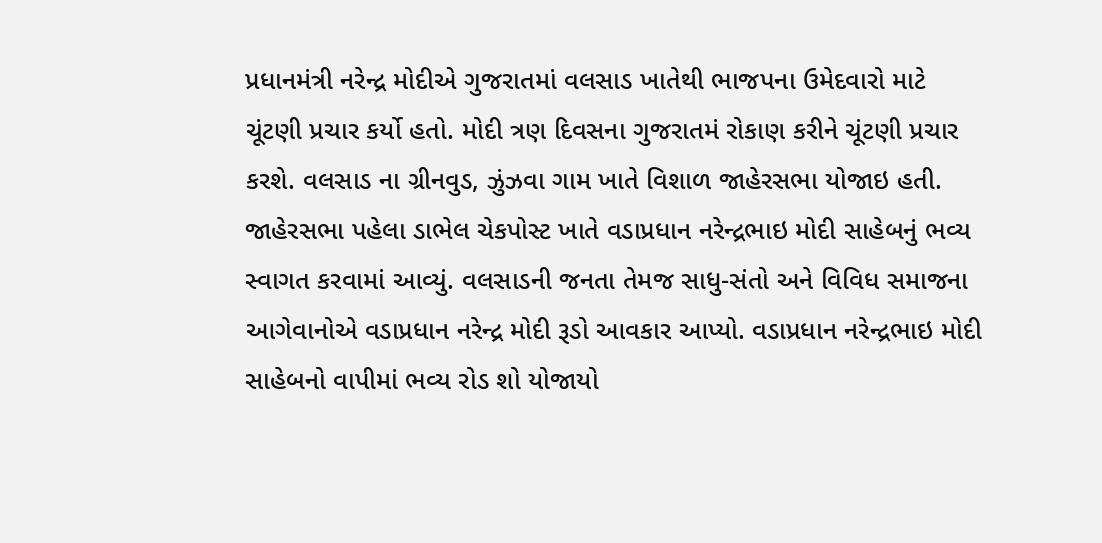પ્રધાનમંત્રી નરેન્દ્ર મોદીએ ગુજરાતમાં વલસાડ ખાતેથી ભાજપના ઉમેદવારો માટે ચૂંટણી પ્રચાર કર્યો હતો. મોદી ત્રણ દિવસના ગુજરાતમં રોકાણ કરીને ચૂંટણી પ્રચાર કરશે. વલસાડ ના ગ્રીનવુડ, ઝુંઝવા ગામ ખાતે વિશાળ જાહેરસભા યોજાઇ હતી. જાહેરસભા પહેલા ડાભેલ ચેકપોસ્ટ ખાતે વડાપ્રધાન નરેન્દ્રભાઇ મોદી સાહેબનું ભવ્ય સ્વાગત કરવામાં આવ્યું. વલસાડની જનતા તેમજ સાધુ-સંતો અને વિવિધ સમાજના આગેવાનોએ વડાપ્રધાન નરેન્દ્ર મોદી રૂડો આવકાર આપ્યો. વડાપ્રધાન નરેન્દ્રભાઇ મોદી સાહેબનો વાપીમાં ભવ્ય રોડ શો યોજાયો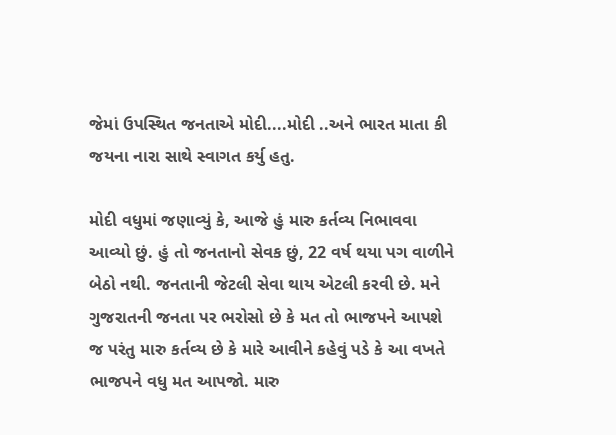જેમાં ઉપસ્થિત જનતાએ મોદી....મોદી ..અને ભારત માતા કી જયના નારા સાથે સ્વાગત કર્યુ હતુ.

મોદી વધુમાં જણાવ્યું કે, આજે હું મારુ કર્તવ્ય નિભાવવા આવ્યો છું. હું તો જનતાનો સેવક છું, 22 વર્ષ થયા પગ વાળીને બેઠો નથી. જનતાની જેટલી સેવા થાય એટલી કરવી છે. મને ગુજરાતની જનતા પર ભરોસો છે કે મત તો ભાજપને આપશે જ પરંતુ મારુ કર્તવ્ય છે કે મારે આવીને કહેવું પડે કે આ વખતે ભાજપને વધુ મત આપજો. મારુ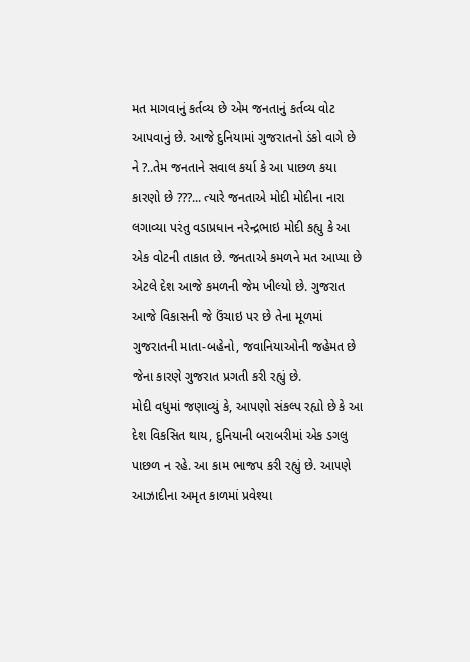મત માગવાનું કર્તવ્ય છે એમ જનતાનું કર્તવ્ય વોટ આપવાનું છે. આજે દુનિયામાં ગુજરાતનો ડંકો વાગે છે ને ?..તેમ જનતાને સવાલ કર્યા કે આ પાછળ કયા કારણો છે ???... ત્યારે જનતાએ મોદી મોદીના નારા લગાવ્યા પરંતુ વડાપ્રધાન નરેન્દ્રભાઇ મોદી કહ્યુ કે આ એક વોટની તાકાત છે. જનતાએ કમળને મત આપ્યા છે એટલે દેશ આજે કમળની જેમ ખીલ્યો છે. ગુજરાત આજે વિકાસની જે ઉંચાઇ પર છે તેના મૂળમાં ગુજરાતની માતા-બહેનો, જવાનિયાઓની જહેમત છે જેના કારણે ગુજરાત પ્રગતી કરી રહ્યું છે.
મોદી વધુમાં જણાવ્યું કે, આપણો સંકલ્પ રહ્યો છે કે આ દેશ વિકસિત થાય, દુનિયાની બરાબરીમાં એક ડગલુ પાછળ ન રહે. આ કામ ભાજપ કરી રહ્યું છે. આપણે આઝાદીના અમૃત કાળમાં પ્રવેશ્યા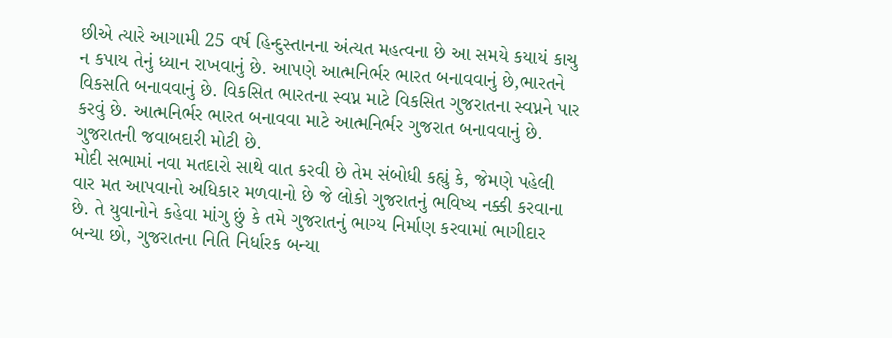છીએ ત્યારે આગામી 25 વર્ષ હિન્દુસ્તાનના અંત્યત મહત્વના છે આ સમયે કયાયં કાચુ ન કપાય તેનું ધ્યાન રાખવાનું છે. આપણે આત્મનિર્ભર ભારત બનાવવાનું છે,ભારતને વિકસતિ બનાવવાનું છે. વિકસિત ભારતના સ્વપ્ન માટે વિકસિત ગુજરાતના સ્વપ્નને પાર કરવું છે. આત્મનિર્ભર ભારત બનાવવા માટે આત્મનિર્ભર ગુજરાત બનાવવાનું છે. ગુજરાતની જવાબદારી મોટી છે.
મોદી સભામાં નવા મતદારો સાથે વાત કરવી છે તેમ સંબોધી કહ્યું કે, જેમણે પહેલી વાર મત આપવાનો અધિકાર મળવાનો છે જે લોકો ગુજરાતનું ભવિષ્ય નક્કી કરવાના છે. તે યુવાનોને કહેવા માંગુ છું કે તમે ગુજરાતનું ભાગ્ય નિર્માણ કરવામાં ભાગીદાર બન્યા છો, ગુજરાતના નિતિ નિર્ધારક બન્યા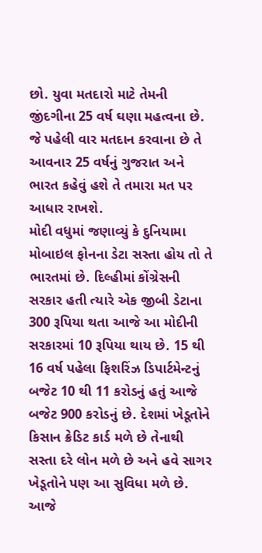છો. યુવા મતદારો માટે તેમની જીંદગીના 25 વર્ષ ઘણા મહત્વના છે. જે પહેલી વાર મતદાન કરવાના છે તે આવનાર 25 વર્ષનું ગુજરાત અને ભારત કહેવું હશે તે તમારા મત પર આધાર રાખશે.
મોદી વધુમાં જણાવ્યું કે દુનિયામા મોબાઇલ ફોનના ડેટા સસ્તા હોય તો તે ભારતમાં છે. દિલ્હીમાં કોંગ્રેસની સરકાર હતી ત્યારે એક જીબી ડેટાના 300 રૂપિયા થતા આજે આ મોદીની સરકારમાં 10 રૂપિયા થાય છે. 15 થી 16 વર્ષ પહેલા ફિશરિંઝ ડિપાર્ટમેન્ટનું બજેટ 10 થી 11 કરોડનું હતું આજે બજેટ 900 કરોડનું છે. દેશમાં ખેડૂતોને કિસાન ક્રેડિટ કાર્ડ મળે છે તેનાથી સસ્તા દરે લોન મળે છે અને હવે સાગર ખેડૂતોને પણ આ સુવિધા મળે છે. આજે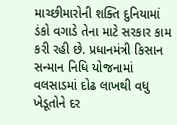માચ્છીમારોની શક્તિ દુનિયામાં ડંકો વગાડે તેના માટે સરકાર કામ કરી રહી છે. પ્રધાનમંત્રી કિસાન સન્માન નિધિ યોજનામાં વલસાડમાં દોઢ લાખથી વધુ ખેડૂતોને દર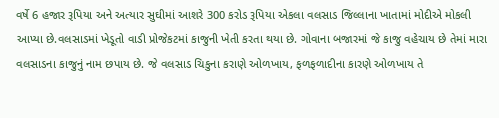વર્ષે 6 હજાર રૂપિયા અને અત્યાર સુઘીમાં આશરે 300 કરોડ રૂપિયા એકલા વલસાડ જિલ્લાના ખાતામાં મોદીએ મોકલી આપ્યા છે.વલસાડમાં ખેડૂતો વાડી પ્રોજેકટમાં કાજુની ખેતી કરતા થયા છે. ગોવાના બજારમાં જે કાજુ વહેચાય છે તેમાં મારા વલસાડના કાજુનું નામ છપાય છે. જે વલસાડ ચિકુના કરાણે ઓળખાય, ફળફળાદીના કારણે ઓળખાય તે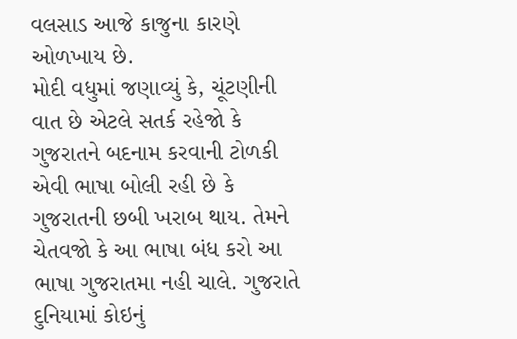વલસાડ આજે કાજુના કારણે ઓળખાય છે.
મોદી વધુમાં જણાવ્યું કે, ચૂંટણીની વાત છે એટલે સતર્ક રહેજો કે ગુજરાતને બદનામ કરવાની ટોળકી એવી ભાષા બોલી રહી છે કે ગુજરાતની છબી ખરાબ થાય. તેમને ચેતવજો કે આ ભાષા બંધ કરો આ ભાષા ગુજરાતમા નહી ચાલે. ગુજરાતે દુનિયામાં કોઇનું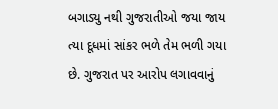બગાડ્યુ નથી ગુજરાતીઓ જયા જાય ત્યા દૂધમાં સાંકર ભળે તેમ ભળી ગયા છે. ગુજરાત પર આરોપ લગાવવાનું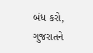બંધ કરો, ગુજરાતને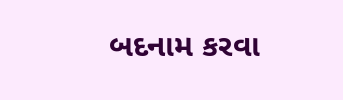બદનામ કરવા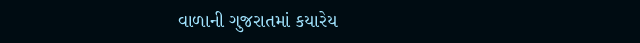વાળાની ગુજરાતમાં કયારેય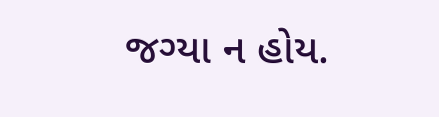જગ્યા ન હોય.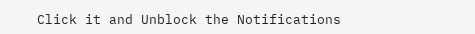Click it and Unblock the Notifications